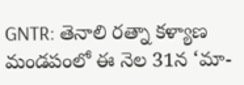GNTR: తెనాలి రత్నా కళ్యాణ మండపంలో ఈ నెల 31న ‘మా-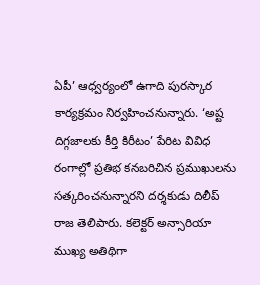ఏపీ’ ఆధ్వర్యంలో ఉగాది పురస్కార కార్యక్రమం నిర్వహించనున్నారు. ‘అష్ట దిగ్గజాలకు కీర్తి కిరీటం’ పేరిట వివిధ రంగాల్లో ప్రతిభ కనబరిచిన ప్రముఖులను సత్కరించనున్నారని దర్శకుడు దిలీప్ రాజ తెలిపారు. కలెక్టర్ అన్సారియా ముఖ్య అతిథిగా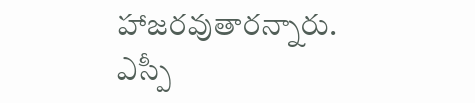హాజరవుతారన్నారు. ఎస్పీ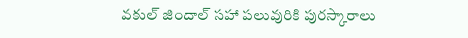వకుల్ జిందాల్ సహా పలువురికి పురస్కారాలు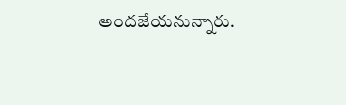అందజేయనున్నారు.